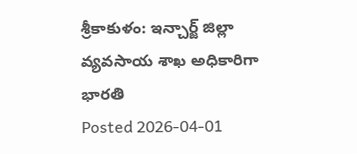శ్రీకాకుళం: ఇన్చార్జ్ జిల్లా వ్యవసాయ శాఖ అధికారిగా భారతి
Posted 2026-04-01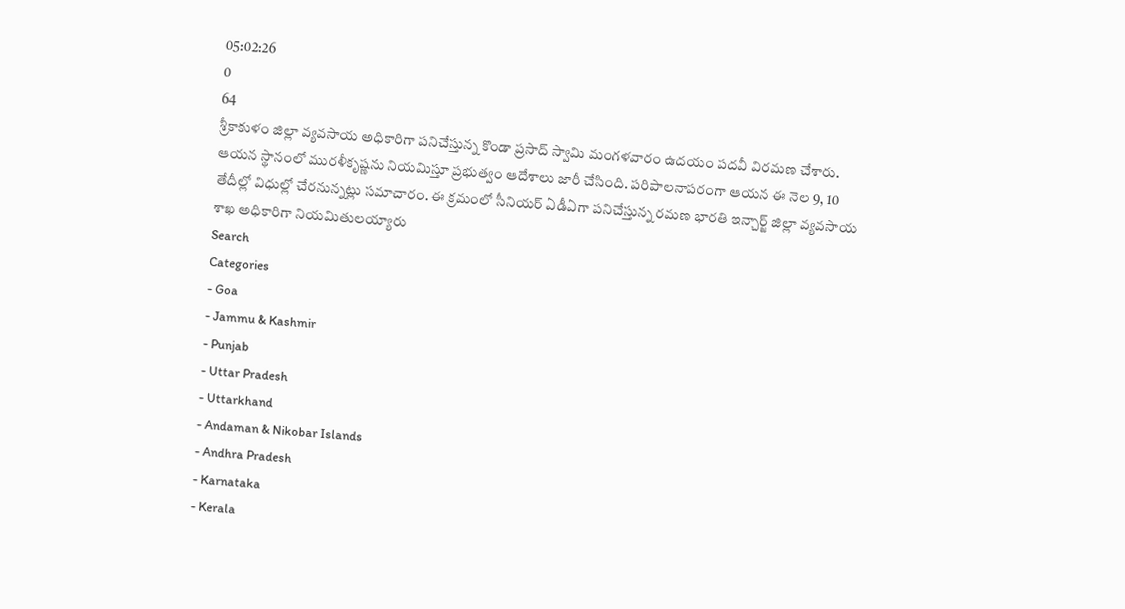05:02:26
0
64
శ్రీకాకుళం జిల్లా వ్యవసాయ అధికారిగా పనిచేస్తున్న కొండా ప్రసాద్ స్వామి మంగళవారం ఉదయం పదవీ విరమణ చేశారు. ఆయన స్థానంలో మురళీకృష్ణను నియమిస్తూ ప్రభుత్వం ఆదేశాలు జారీ చేసింది. పరిపాలనాపరంగా ఆయన ఈ నెల 9, 10 తేదీల్లో విధుల్లో చేరనున్నట్లు సమాచారం. ఈ క్రమంలో సీనియర్ ఏడీఏగా పనిచేస్తున్న రమణ భారతి ఇన్చార్జ్ జిల్లా వ్యవసాయ శాఖ అధికారిగా నియమితులయ్యారు
Search
Categories
- Goa
- Jammu & Kashmir
- Punjab
- Uttar Pradesh
- Uttarkhand
- Andaman & Nikobar Islands
- Andhra Pradesh
- Karnataka
- Kerala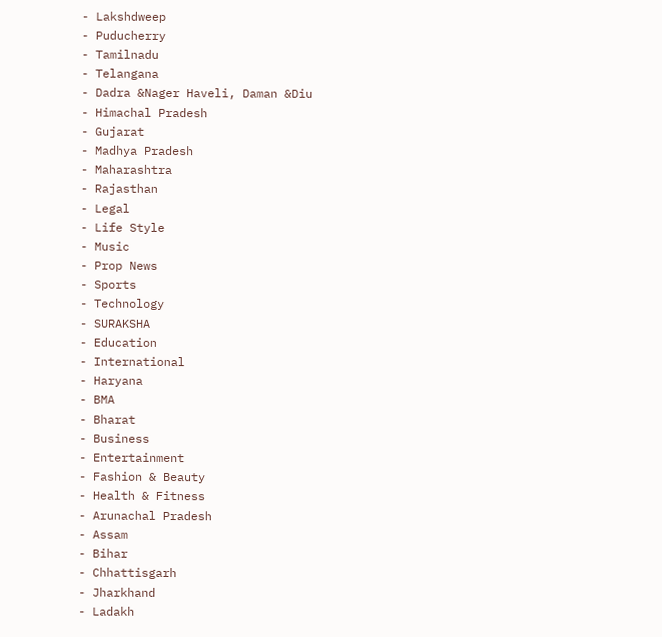- Lakshdweep
- Puducherry
- Tamilnadu
- Telangana
- Dadra &Nager Haveli, Daman &Diu
- Himachal Pradesh
- Gujarat
- Madhya Pradesh
- Maharashtra
- Rajasthan
- Legal
- Life Style
- Music
- Prop News
- Sports
- Technology
- SURAKSHA
- Education
- International
- Haryana
- BMA
- Bharat
- Business
- Entertainment
- Fashion & Beauty
- Health & Fitness
- Arunachal Pradesh
- Assam
- Bihar
- Chhattisgarh
- Jharkhand
- Ladakh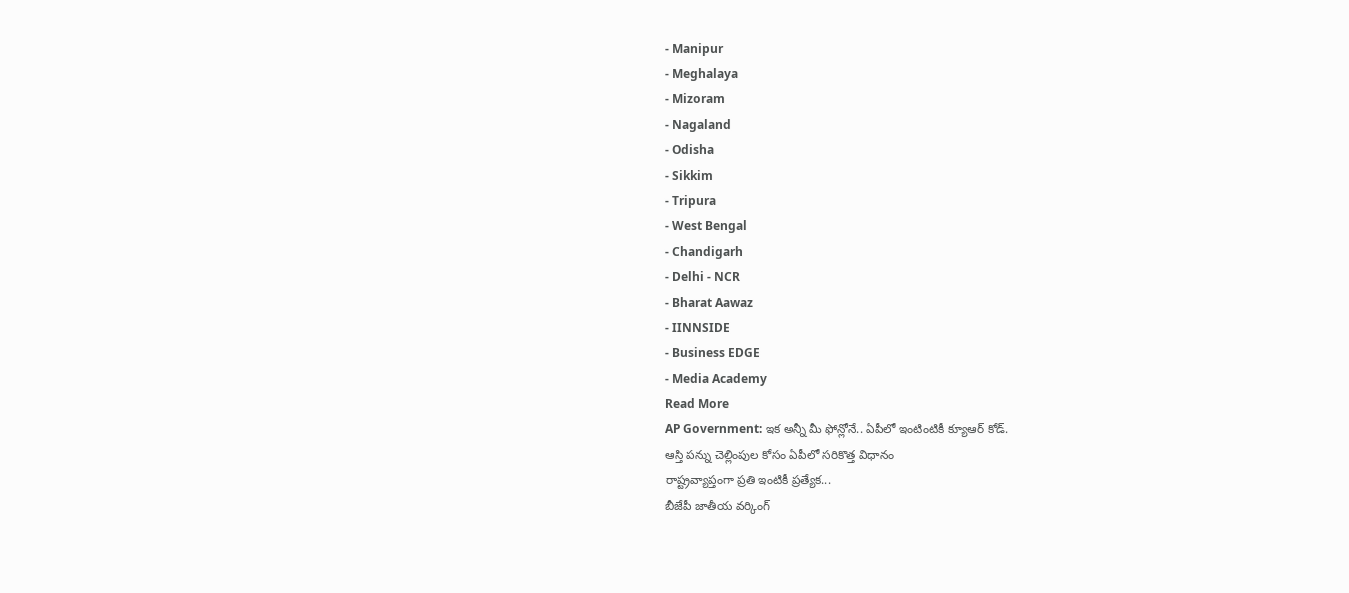- Manipur
- Meghalaya
- Mizoram
- Nagaland
- Odisha
- Sikkim
- Tripura
- West Bengal
- Chandigarh
- Delhi - NCR
- Bharat Aawaz
- IINNSIDE
- Business EDGE
- Media Academy
Read More
AP Government: ఇక అన్నీ మీ ఫోన్లోనే.. ఏపీలో ఇంటింటికీ క్యూఆర్ కోడ్.
ఆస్తి పన్ను చెల్లింపుల కోసం ఏపీలో సరికొత్త విధానం
రాష్ట్రవ్యాప్తంగా ప్రతి ఇంటికీ ప్రత్యేక...
బీజేపీ జాతీయ వర్కింగ్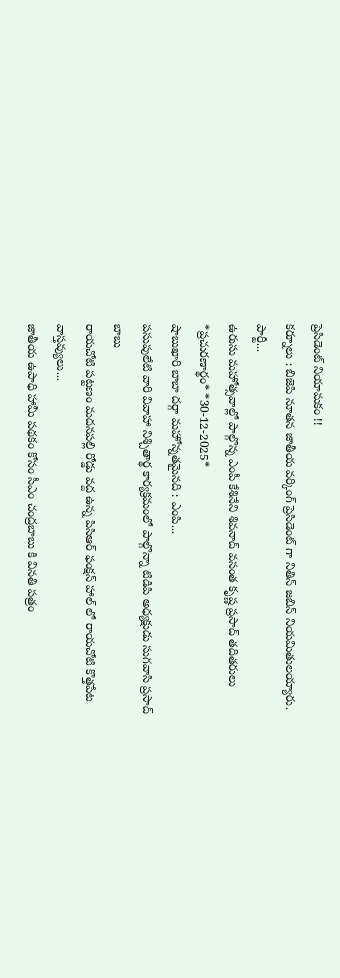ప్రెసిడెంట్ నియామకం !!
కర్నూలు : బిజెపి నూతన జాతీయ వర్కింగ్ ప్రెసిడెంట్ గా నితిన్ జబిన్ నియమితులయ్యారు. పార్టీ...
ఉరుసు మహోత్సవాల్లో పాల్గొన్న ఎంపీ కేశినేని శివనాద్ వసంత కృష్ణ ప్రసాద్ తదితరులు
*ప్రచురణార్థం* *30-12-2025*
షాబుఖారి బాబా దర్గా మహోన్నతమైనది : ఎంపి...
పసుపులేటి వారి వివాహా నిశ్చితార్థ కార్యక్రమంలో పాల్గొన్నా టిడిపి అధ్యక్షుడు సుగవాసి ప్రసాద్ బాబు
రాయచోటి పట్టణం మదనపల్లి రోడ్డు వద్ద ఉన్న పిసిఆర్ ఫంక్షన్ హాల్ లో రాయచోటి కొత్తపేట వాస్తవ్యులు...
జాతీయ ఉపాధి హామీ పథకం కోసం సీఎం చంద్రబాబు కి వినతి పత్రం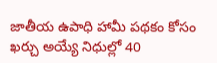జాతీయ ఉపాధి హామీ పథకం కోసం ఖర్చు అయ్యే నిధుల్లో 40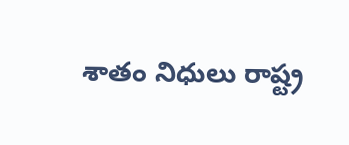శాతం నిధులు రాష్ట్ర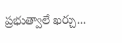ప్రభుత్వాలే ఖర్చు...